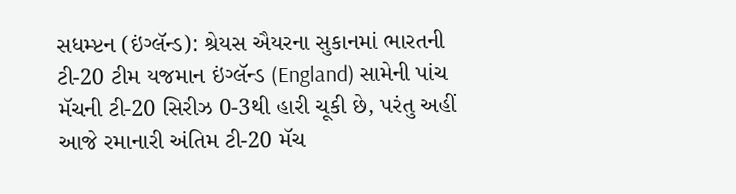સધમ્પ્ટન (ઇંગ્લૅન્ડ): શ્રેયસ ઐયરના સુકાનમાં ભારતની ટી-20 ટીમ યજમાન ઇંગ્લૅન્ડ (England) સામેની પાંચ મૅચની ટી-20 સિરીઝ 0-3થી હારી ચૂકી છે, પરંતુ અહીં આજે રમાનારી અંતિમ ટી-20 મૅચ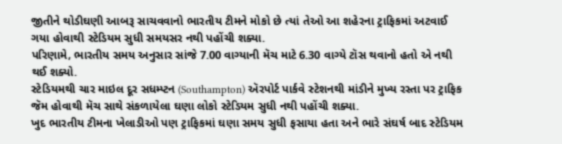જીતીને થોડીઘણી આબરૂ સાચવવાનો ભારતીય ટીમને મોકો છે ત્યાં તેઓ આ શહેરના ટ્રાફિકમાં અટવાઈ ગયા હોવાથી સ્ટેડિયમ સુધી સમયસર નથી પહોંચી શક્યા.
પરિણામે, ભારતીય સમય અનુસાર સાંજે 7.00 વાગ્યાની મૅચ માટે 6.30 વાગ્યે ટૉસ થવાનો હતો એ નથી થઈ શક્યો.
સ્ટેડિયમથી ચાર માઇલ દૂર સધમ્પ્ટન (Southampton) ઍરપોર્ટ પાર્કવે સ્ટેશનથી માંડીને મુખ્ય રસ્તા પર ટ્રાફિક જૅમ હોવાથી મૅચ સાથે સંકળાયેલા ઘણા લોકો સ્ટેડિયમ સુધી નથી પહોંચી શક્યા.
ખુદ ભારતીય ટીમના ખેલાડીઓ પણ ટ્રાફિકમાં ઘણા સમય સુધી ફસાયા હતા અને ભારે સંઘર્ષ બાદ સ્ટેડિયમ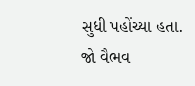સુધી પહોંચ્યા હતા.
જો વૈભવ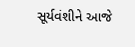સૂર્યવંશીને આજે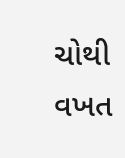ચોથી વખત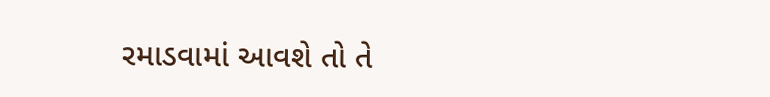રમાડવામાં આવશે તો તે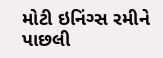મોટી ઇનિંગ્સ રમીને પાછલી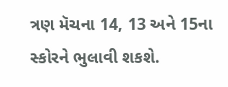ત્રણ મૅચના 14, 13 અને 15ના સ્કોરને ભુલાવી શકશે.